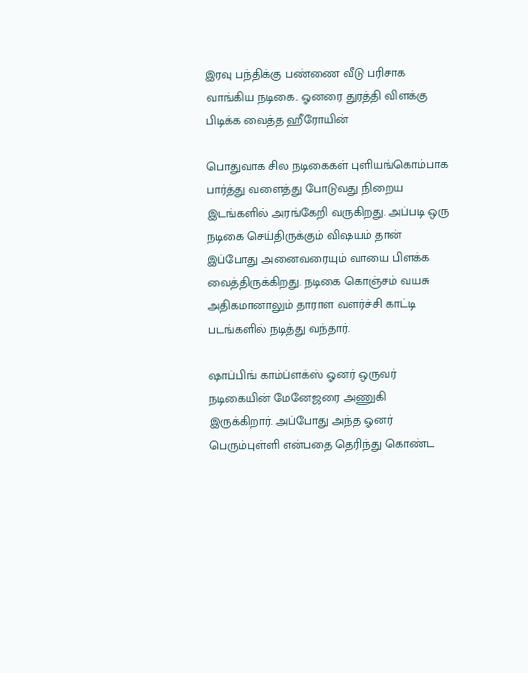இரவு பந்திக்கு பண்ணை வீடு பரிசாக வாங்கிய நடிகை.. ஓனரை துரத்தி விளக்கு பிடிக்க வைத்த ஹீரோயின்

பொதுவாக சில நடிகைகள் புளியங்கொம்பாக பார்த்து வளைத்து போடுவது நிறைய இடங்களில் அரங்கேறி வருகிறது. அப்படி ஒரு நடிகை செய்திருக்கும் விஷயம் தான் இப்போது அனைவரையும் வாயை பிளக்க வைத்திருக்கிறது. நடிகை கொஞ்சம் வயசு அதிகமானாலும் தாராள வளர்ச்சி காட்டி படங்களில் நடித்து வந்தார்.

ஷாப்பிங் காம்ப்ளக்ஸ் ஓனர் ஒருவர் நடிகையின் மேனேஜரை அணுகி இருக்கிறார். அப்போது அந்த ஓனர் பெரும்புள்ளி என்பதை தெரிந்து கொண்ட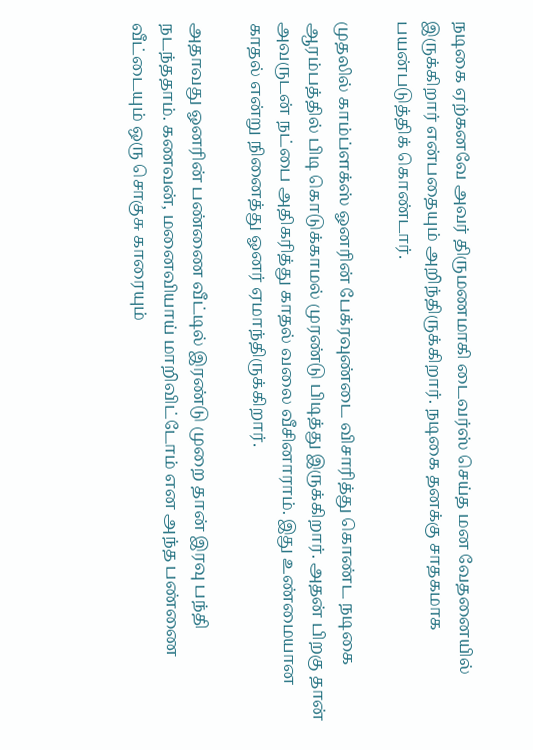நடிகை ஏற்கனவே அவர் திருமணமாகி டைவர்ஸ் செய்த மன வேதனையில் இருக்கிறார் என்பதையும் அறிந்திருக்கிறார். நடிகை தனக்கு சாதகமாக பயன்படுத்திக் கொண்டார்.

முதலில் காம்ப்ளக்ஸ் ஓனரின் பேக்ரவுண்டை விசாரித்து கொண்ட நடிகை ஆரம்பத்தில் பிடி கொடுக்காமல் முரண்டு பிடித்து இருக்கிறார். அதன் பிறகு தான் அவருடன் நட்பை அதிகரித்து காதல் வலை வீசினாராம். இது உண்மையான காதல் என்று நினைத்து ஓனர் ஏமாந்திருக்கிறார்.

அதாவது ஓனரின் பண்ணை வீட்டில் இரண்டு முறை தான் இரவு பந்தி நடந்ததாம். கணவன், மனைவியாய் மாறிவிட்டோம் என அந்த பண்ணை வீட்டையும் ஒரு சொகுசு காரையும்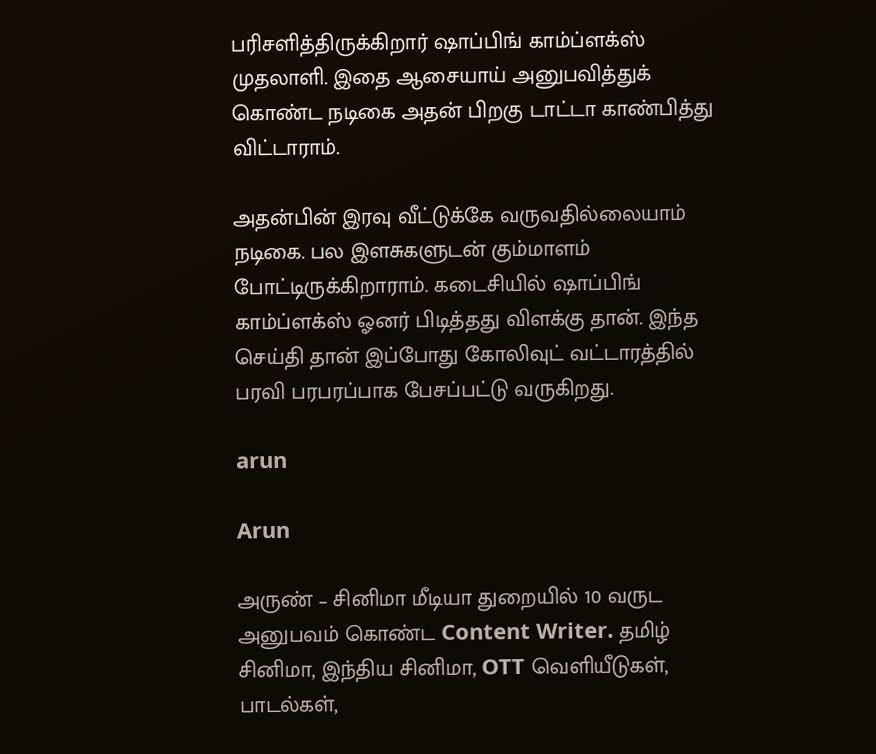பரிசளித்திருக்கிறார் ஷாப்பிங் காம்ப்ளக்ஸ் முதலாளி. இதை ஆசையாய் அனுபவித்துக் கொண்ட நடிகை அதன் பிறகு டாட்டா காண்பித்து விட்டாராம்.

அதன்பின் இரவு வீட்டுக்கே வருவதில்லையாம் நடிகை. பல இளசுகளுடன் கும்மாளம் போட்டிருக்கிறாராம். கடைசியில் ஷாப்பிங் காம்ப்ளக்ஸ் ஓனர் பிடித்தது விளக்கு தான். இந்த செய்தி தான் இப்போது கோலிவுட் வட்டாரத்தில் பரவி பரபரப்பாக பேசப்பட்டு வருகிறது.

arun

Arun

அருண் – சினிமா மீடியா துறையில் 10 வருட அனுபவம் கொண்ட Content Writer. தமிழ் சினிமா, இந்திய சினிமா, OTT வெளியீடுகள், பாடல்கள்,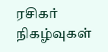ரசிகர் நிகழ்வுகள்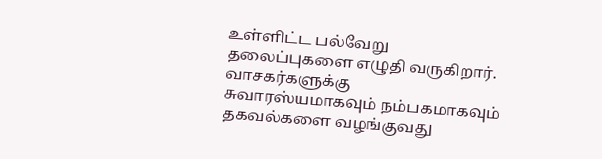உள்ளிட்ட பல்வேறு தலைப்புகளை எழுதி வருகிறார். வாசகர்களுக்கு சுவாரஸ்யமாகவும் நம்பகமாகவும் தகவல்களை வழங்குவது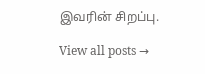இவரின் சிறப்பு.

View all posts →